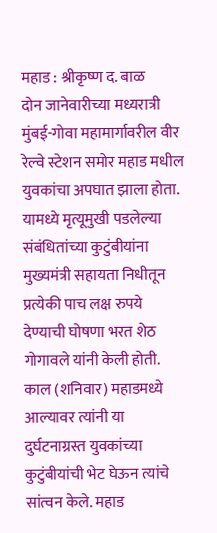महाड : श्रीकृष्ण द. बाळ
दोन जानेवारीच्या मध्यरात्री मुंबई-गोवा महामार्गावरील वीर रेल्वे स्टेशन समोर महाड मधील युवकांचा अपघात झाला होता. यामध्ये मृत्यूमुखी पडलेल्या संबंधितांच्या कुटुंबीयांना मुख्यमंत्री सहायता निधीतून प्रत्येकी पाच लक्ष रुपये देण्याची घोषणा भरत शेठ गोगावले यांनी केली होती. काल (शनिवार) महाडमध्ये आल्यावर त्यांनी या दुर्घटनाग्रस्त युवकांच्या कुटुंबीयांची भेट घेऊन त्यांचे सांत्वन केले. महाड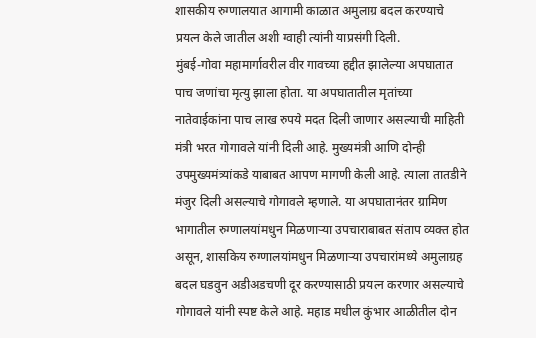शासकीय रुग्णालयात आगामी काळात अमुलाग्र बदल करण्याचे प्रयत्न केले जातील अशी ग्वाही त्यांनी याप्रसंगी दिली.
मुंबई-गोवा महामार्गावरील वीर गावच्या हद्दीत झालेल्या अपघातात पाच जणांचा मृत्यु झाला होता. या अपघातातील मृतांच्या नातेवाईकांना पाच लाख रुपये मदत दिली जाणार असल्याची माहिती मंत्री भरत गोगावले यांनी दिली आहे. मुख्यमंत्री आणि दोन्ही उपमुख्यमंत्र्यांकडे याबाबत आपण मागणी केली आहे. त्याला तातडीने मंजुर दिली असल्याचे गोगावले म्हणाले. या अपघातानंतर ग्रामिण भागातील रुग्णालयांमधुन मिळणाऱ्या उपचाराबाबत संताप व्यक्त होत असून, शासकिय रुग्णालयांमधुन मिळणाऱ्या उपचारांमध्ये अमुलाग्रह बदल घडवुन अडीअडचणी दूर करण्यासाठी प्रयत्न करणार असल्याचे गोगावले यांनी स्पष्ट केले आहे. महाड मधील कुंभार आळीतील दोन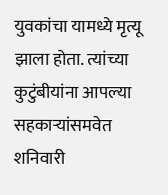युवकांचा यामध्ये मृत्यू झाला होता. त्यांच्या कुटुंबीयांना आपल्या सहकाऱ्यांसमवेत शनिवारी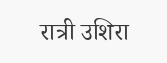रात्री उशिरा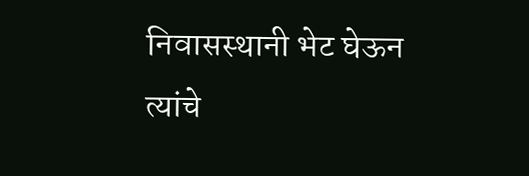निवासस्थानी भेट घेऊन त्यांचे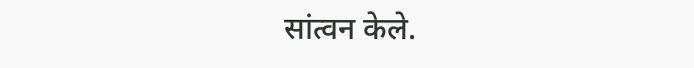सांत्वन केले.